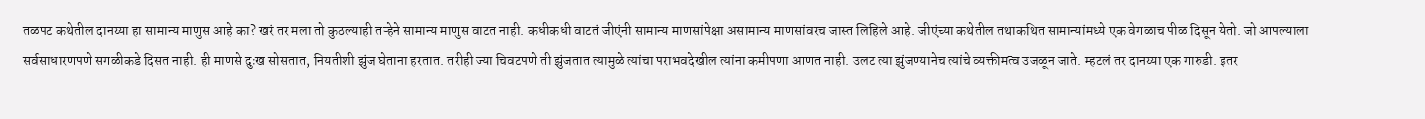तळपट कथेतील दानय्या हा सामान्य माणुस आहे का? खरं तर मला तो कुठल्याही तऱ्हेने सामान्य माणुस वाटत नाही. कधीकधी वाटतं जीएंनी सामान्य माणसांपेक्षा असामान्य माणसांवरच जास्त लिहिले आहे. जीएंच्या कथेतील तथाकथित सामान्यांमध्ये एक वेगळाच पीळ दिसून येतो. जो आपल्याला सर्वसाधारणपणे सगळीकडे दिसत नाही. ही माणसे दुःख सोसतात, नियतीशी झुंज घेताना हरतात. तरीही ज्या चिवटपणे ती झुंजतात त्यामुळे त्यांचा पराभवदेखील त्यांना कमीपणा आणत नाही. उलट त्या झुंजण्यानेच त्यांचे व्यक्तीमत्व उजळून जाते. म्हटलं तर दानय्या एक गारुडी. इतर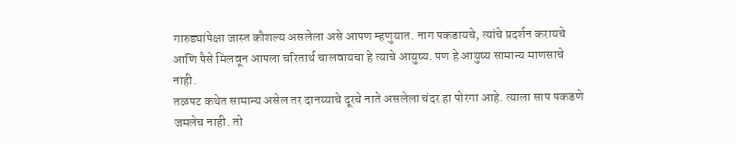गारुड्यांपेक्षा जास्त कौशल्य असलेला असे आपण म्हणुयात. नाग पकडायचे, त्यांचे प्रदर्शन करायचे आणि पैसे मिलवून आपला चरितार्थ चालवायचा हे त्याचे आयुष्य. पण हे आयुष्य सामान्य माणसाचे नाही.
तळपट कथेत सामान्य असेल तर दानय्याचे दूरचे नाते असलेला चंदर हा पोरगा आहे. त्याला साप पकडणे जमलेच नाही. तो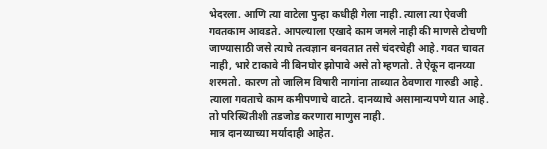भेदरला. आणि त्या वाटेला पुन्हा कधीही गेला नाही. त्याला त्या ऐवजी गवतकाम आवडते. आपल्याला एखादे काम जमले नाही की माणसे टोचणी जाण्यासाठी जसे त्याचे तत्वज्ञान बनवतात तसे चंदरचेही आहे. गवत चावत नाही, भारे टाकावे नी बिनघोर झोपावे असे तो म्हणतो. ते ऐकून दानय्या शरमतो. कारण तो जालिम विषारी नागांना ताब्यात ठेवणारा गारुडी आहे. त्याला गवताचे काम कमीपणाचे वाटते. दानय्याचे असामान्यपणे यात आहे. तो परिस्थितीशी तडजोड करणारा माणुस नाही.
मात्र दानय्याच्या मर्यादाही आहेत.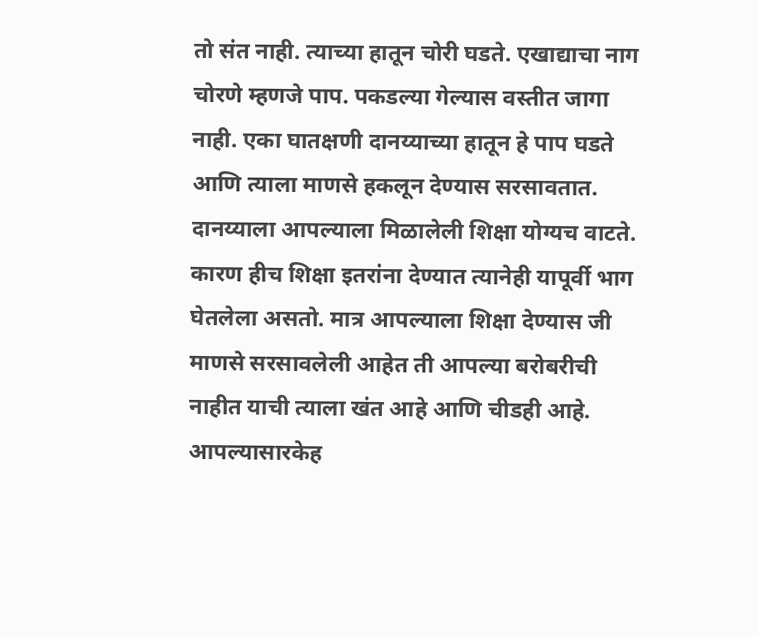तो संत नाही. त्याच्या हातून चोरी घडते. एखाद्याचा नाग चोरणे म्हणजे पाप. पकडल्या गेल्यास वस्तीत जागा नाही. एका घातक्षणी दानय्याच्या हातून हे पाप घडते आणि त्याला माणसे हकलून देण्यास सरसावतात. दानय्याला आपल्याला मिळालेली शिक्षा योग्यच वाटते. कारण हीच शिक्षा इतरांना देण्यात त्यानेही यापूर्वी भाग घेतलेला असतो. मात्र आपल्याला शिक्षा देण्यास जी माणसे सरसावलेली आहेत ती आपल्या बरोबरीची नाहीत याची त्याला खंत आहे आणि चीडही आहे. आपल्यासारकेह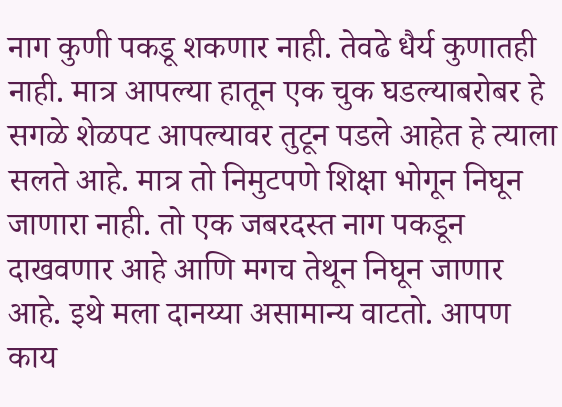नाग कुणी पकडू शकणार नाही. तेवढे धैर्य कुणातही नाही. मात्र आपल्या हातून एक चुक घडल्याबरोबर हे सगळे शेळपट आपल्यावर तुटून पडले आहेत हे त्याला सलते आहे. मात्र तो निमुटपणे शिक्षा भोगून निघून जाणारा नाही. तो एक जबरदस्त नाग पकडून दाखवणार आहे आणि मगच तेथून निघून जाणार आहे. इथे मला दानय्या असामान्य वाटतो. आपण काय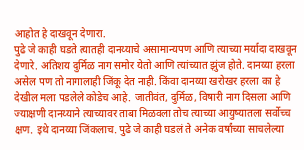आहोत हे दाखवून देणारा.
पुढे जे काही घडते त्यातही दानय्याचे असामान्यपण आणि त्याच्या मर्यादा दाखवून देणारे. अतिशय दुर्मिळ नाग समोर येतो आणि त्यांच्यात झुंज होते. दानय्या हरला असेल पण तो नागालाही जिंकू देत नाही. किंवा दानय्या खरोखर हरला का हे देखील मला पडलेले कोडेच आहे. जातीवंत, दुर्मिळ, विषारी नाग दिसला आणि ज्याक्षणी दानय्याने त्याच्यावर ताबा मिळवला तोच त्याच्या आयुष्यातला सर्वोच्च क्षण. इथे दानय्या जिंकलाच. पुढे जे काही घडलं ते अनेक वर्षांच्या साचलेल्या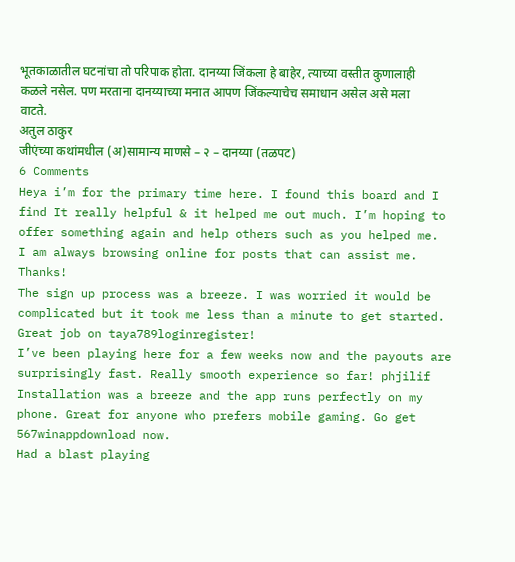भूतकाळातील घटनांचा तो परिपाक होता. दानय्या जिंकला हे बाहेर, त्याच्या वस्तीत कुणालाही कळले नसेल. पण मरताना दानय्याच्या मनात आपण जिंकल्याचेच समाधान असेल असे मला वाटते.
अतुल ठाकुर
जीएंच्या कथांमधील (अ)सामान्य माणसे – २ – दानय्या (तळपट)
6 Comments
Heya i’m for the primary time here. I found this board and I find It really helpful & it helped me out much. I’m hoping to offer something again and help others such as you helped me.
I am always browsing online for posts that can assist me. Thanks!
The sign up process was a breeze. I was worried it would be complicated but it took me less than a minute to get started. Great job on taya789loginregister!
I’ve been playing here for a few weeks now and the payouts are surprisingly fast. Really smooth experience so far! phjilif
Installation was a breeze and the app runs perfectly on my phone. Great for anyone who prefers mobile gaming. Go get 567winappdownload now.
Had a blast playing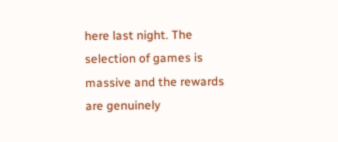here last night. The selection of games is massive and the rewards are genuinely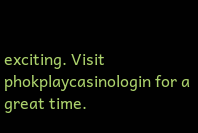exciting. Visit phokplaycasinologin for a great time.